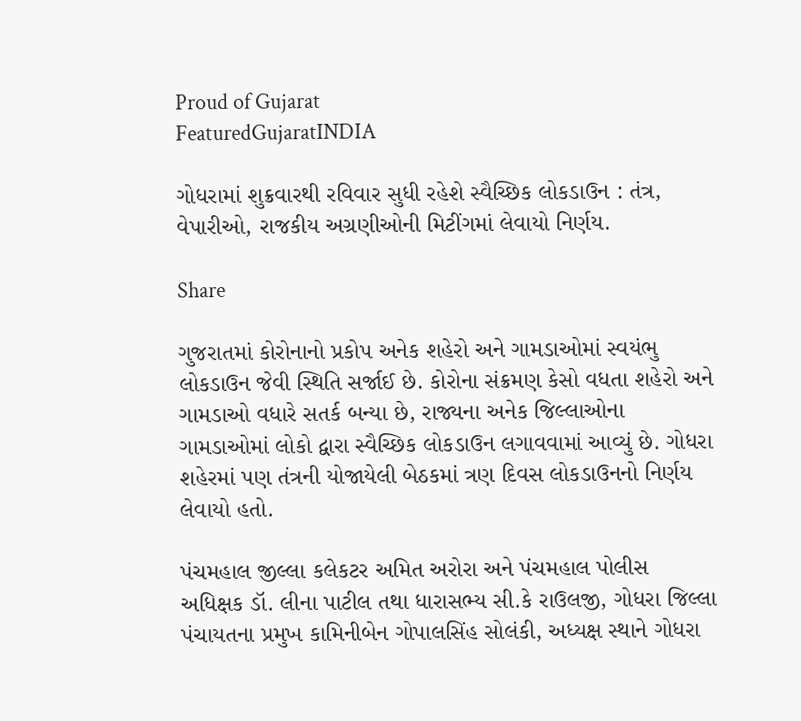Proud of Gujarat
FeaturedGujaratINDIA

ગોધરામાં શુક્રવારથી રવિવાર સુધી રહેશે સ્વૈચ્છિક લોકડાઉન : તંત્ર, વેપારીઓ, રાજકીય અગ્રણીઓની મિટીંગમાં લેવાયો નિર્ણય.

Share

ગુજરાતમાં કોરોનાનો પ્રકોપ અનેક શહેરો અને ગામડાઓમાં સ્વયંભુ લોકડાઉન જેવી સ્થિતિ સર્જાઈ છે. કોરોના સંક્રમણ કેસો વધતા શહેરો અને ગામડાઓ વધારે સતર્ક બન્યા છે, રાજ્યના અનેક જિલ્લાઓના ગામડાઓમાં લોકો દ્વારા સ્વૈચ્છિક લોકડાઉન લગાવવામાં આવ્યું છે. ગોધરા શહેરમાં પણ તંત્રની યોજાયેલી બેઠકમાં ત્રણ દિવસ લોકડાઉનનો નિર્ણય લેવાયો હતો.

પંચમહાલ જીલ્લા કલેકટર અમિત અરોરા અને પંચમહાલ પોલીસ અધિક્ષક ડૉ. લીના પાટીલ તથા ધારાસભ્ય સી.કે રાઉલજી, ગોધરા જિલ્લા પંચાયતના પ્રમુખ કામિનીબેન ગોપાલસિંહ સોલંકી, અધ્યક્ષ સ્થાને ગોધરા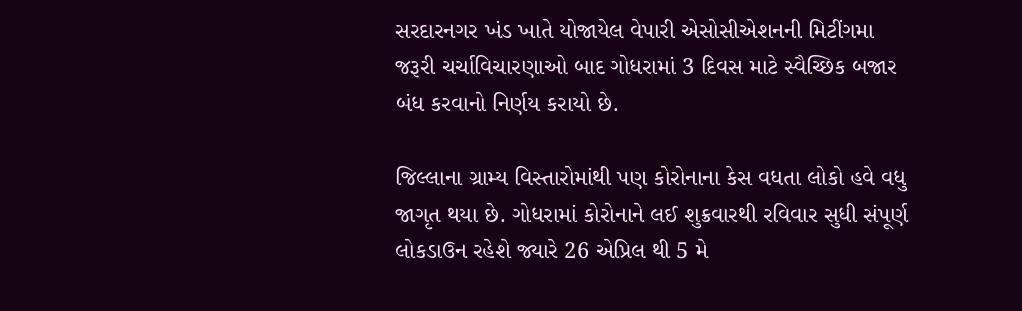સરદારનગર ખંડ ખાતે યોજાયેલ વેપારી એસોસીએશનની મિટીંગમા જરૂરી ચર્ચાવિચારણાઓ બાદ ગોધરામાં 3 દિવસ માટે સ્વૈચ્છિક બજાર બંધ કરવાનો નિર્ણય કરાયો છે.

જિલ્લાના ગ્રામ્ય વિસ્તારોમાંથી પણ કોરોનાના કેસ વધતા લોકો હવે વધુ જાગૃત થયા છે. ગોધરામાં કોરોનાને લઈ શુક્રવારથી રવિવાર સુધી સંપૂર્ણ લોકડાઉન રહેશે જ્યારે 26 એપ્રિલ થી 5 મે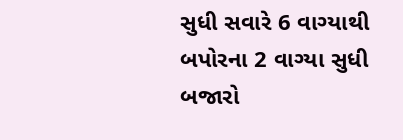સુધી સવારે 6 વાગ્યાથી બપોરના 2 વાગ્યા સુધી બજારો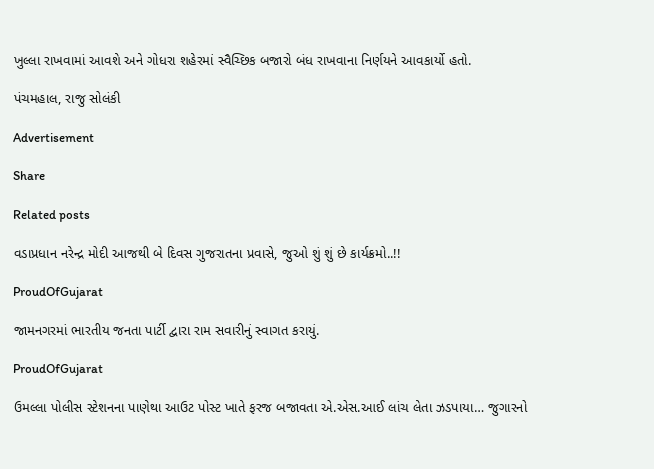ખુલ્લા રાખવામાં આવશે અને ગોધરા શહેરમાં સ્વૈચ્છિક બજારો બંધ રાખવાના નિર્ણયને આવકાર્યો હતો.

પંચમહાલ, રાજુ સોલંકી

Advertisement

Share

Related posts

વડાપ્રધાન નરેન્દ્ર મોદી આજથી બે દિવસ ગુજરાતના પ્રવાસે, જુઓ શું શું છે કાર્યક્રમો..!!

ProudOfGujarat

જામનગરમાં ભારતીય જનતા પાર્ટી દ્વારા રામ સવારીનું સ્વાગત કરાયું.

ProudOfGujarat

ઉમલ્લા પોલીસ સ્ટેશનના પાણેથા આઉટ પોસ્ટ ખાતે ફરજ બજાવતા એ.એસ.આઈ લાંચ લેતા ઝડપાયા… જુગારનો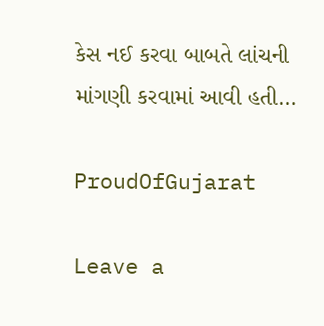કેસ નઈ કરવા બાબતે લાંચની માંગણી કરવામાં આવી હતી…

ProudOfGujarat

Leave a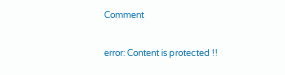Comment

error: Content is protected !!